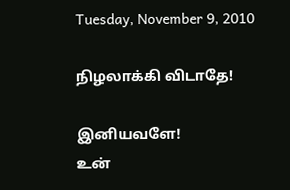Tuesday, November 9, 2010

நிழலாக்கி விடாதே!

இனியவளே!
உன்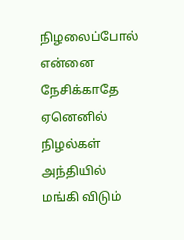நிழலைப்போல்
என்னை நேசிக்காதே
ஏனெனில் நிழல்கள்
அந்தியில் மங்கி விடும்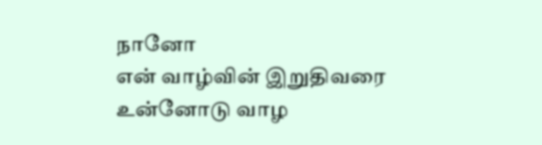நானோ
என் வாழ்வின் இறுதிவரை
உன்னோடு வாழ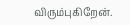விரும்புகிறேன்.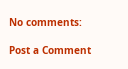No comments:

Post a Comment